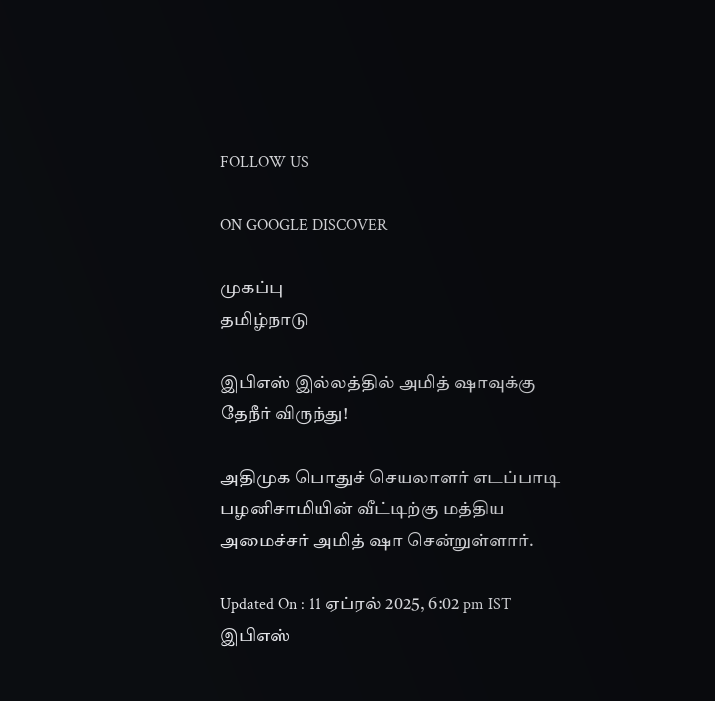FOLLOW US

ON GOOGLE DISCOVER

முகப்பு
தமிழ்நாடு

இபிஎஸ் இல்லத்தில் அமித் ஷாவுக்கு தேநீர் விருந்து!

அதிமுக பொதுச் செயலாளர் எடப்பாடி பழனிசாமியின் வீட்டிற்கு மத்திய அமைச்சர் அமித் ஷா சென்றுள்ளார்.

Updated On : 11 ஏப்ரல் 2025, 6:02 pm IST
இபிஎஸ்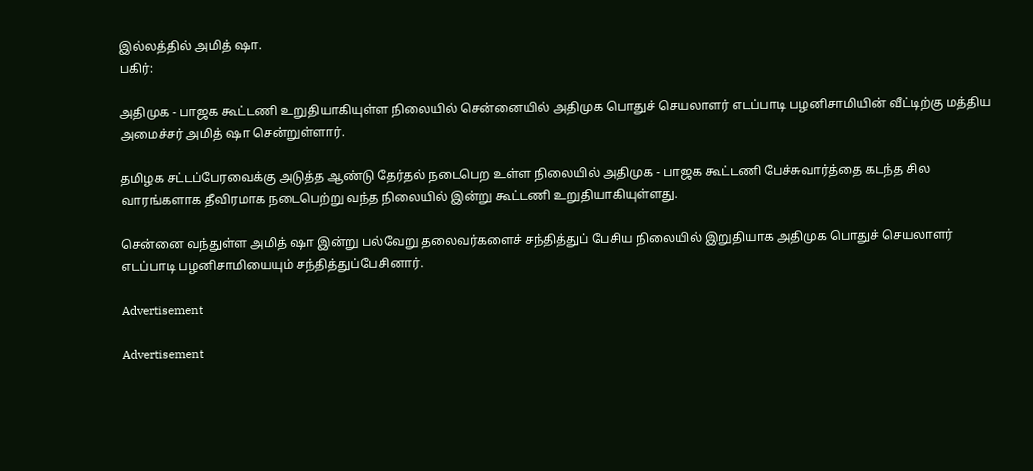இல்லத்தில் அமித் ஷா.
பகிர்:

அதிமுக - பாஜக கூட்டணி உறுதியாகியுள்ள நிலையில் சென்னையில் அதிமுக பொதுச் செயலாளர் எடப்பாடி பழனிசாமியின் வீட்டிற்கு மத்திய அமைச்சர் அமித் ஷா சென்றுள்ளார்.

தமிழக சட்டப்பேரவைக்கு அடுத்த ஆண்டு தேர்தல் நடைபெற உள்ள நிலையில் அதிமுக - பாஜக கூட்டணி பேச்சுவார்த்தை கடந்த சில வாரங்களாக தீவிரமாக நடைபெற்று வந்த நிலையில் இன்று கூட்டணி உறுதியாகியுள்ளது.

சென்னை வந்துள்ள அமித் ஷா இன்று பல்வேறு தலைவர்களைச் சந்தித்துப் பேசிய நிலையில் இறுதியாக அதிமுக பொதுச் செயலாளர் எடப்பாடி பழனிசாமியையும் சந்தித்துப்பேசினார்.

Advertisement

Advertisement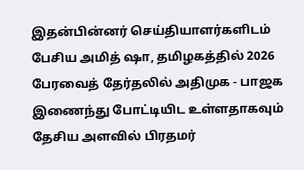இதன்பின்னர் செய்தியாளர்களிடம் பேசிய அமித் ஷா, தமிழகத்தில் 2026 பேரவைத் தேர்தலில் அதிமுக - பாஜக இணைந்து போட்டியிட உள்ளதாகவும் தேசிய அளவில் பிரதமர்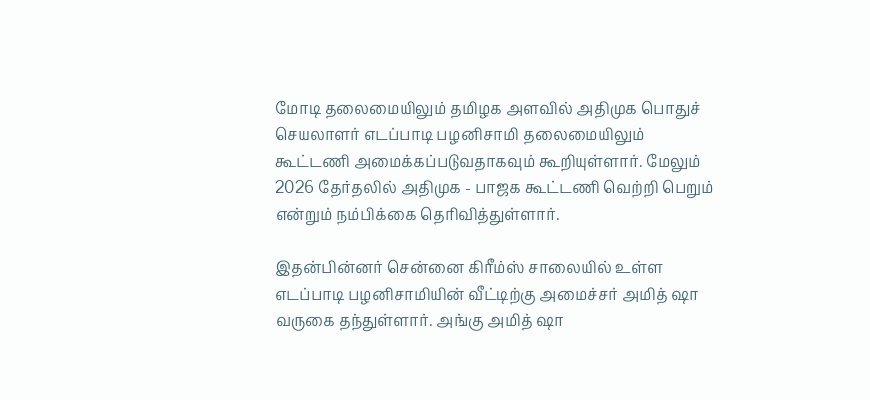மோடி தலைமையிலும் தமிழக அளவில் அதிமுக பொதுச் செயலாளர் எடப்பாடி பழனிசாமி தலைமையிலும் கூட்டணி அமைக்கப்படுவதாகவும் கூறியுள்ளார். மேலும் 2026 தேர்தலில் அதிமுக - பாஜக கூட்டணி வெற்றி பெறும் என்றும் நம்பிக்கை தெரிவித்துள்ளார்.

இதன்பின்னர் சென்னை கிரீம்ஸ் சாலையில் உள்ள எடப்பாடி பழனிசாமியின் வீட்டிற்கு அமைச்சர் அமித் ஷா வருகை தந்துள்ளார். அங்கு அமித் ஷா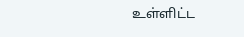உள்ளிட்ட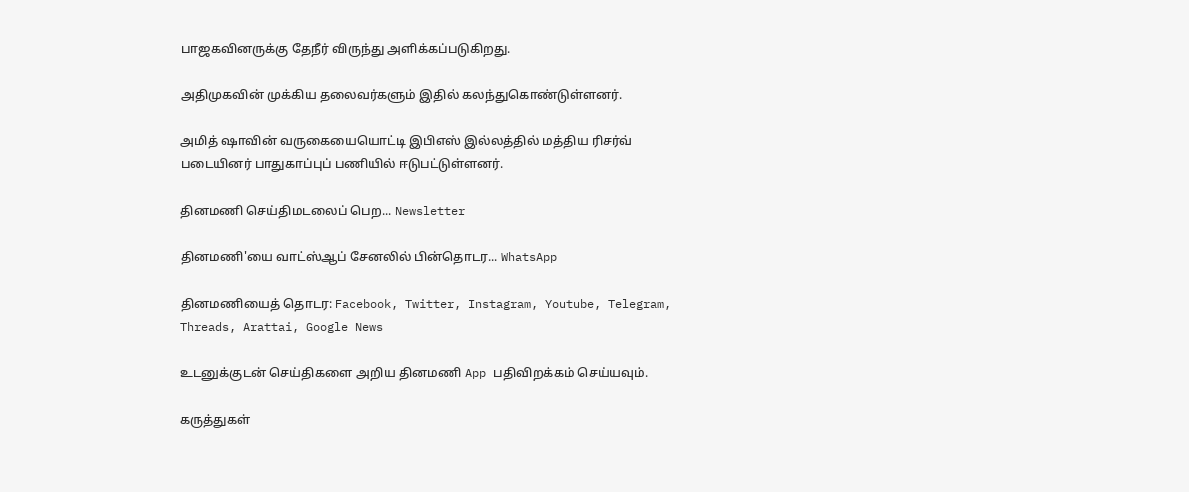பாஜகவினருக்கு தேநீர் விருந்து அளிக்கப்படுகிறது.

அதிமுகவின் முக்கிய தலைவர்களும் இதில் கலந்துகொண்டுள்ளனர்.

அமித் ஷாவின் வருகையையொட்டி இபிஎஸ் இல்லத்தில் மத்திய ரிசர்வ் படையினர் பாதுகாப்புப் பணியில் ஈடுபட்டுள்ளனர்.

தினமணி செய்திமடலைப் பெற... Newsletter

தினமணி'யை வாட்ஸ்ஆப் சேனலில் பின்தொடர... WhatsApp

தினமணியைத் தொடர: Facebook, Twitter, Instagram, Youtube, Telegram, Threads, Arattai, Google News

உடனுக்குடன் செய்திகளை அறிய தினமணி App பதிவிறக்கம் செய்யவும்.

கருத்துகள்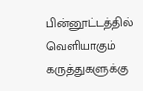பின்னூட்டத்தில் வெளியாகும் கருத்துகளுக்கு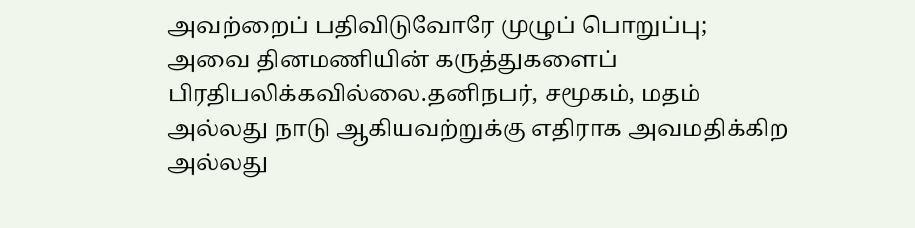அவற்றைப் பதிவிடுவோரே முழுப் பொறுப்பு; அவை தினமணியின் கருத்துகளைப் பிரதிபலிக்கவில்லை.தனிநபர், சமூகம், மதம் அல்லது நாடு ஆகியவற்றுக்கு எதிராக அவமதிக்கிற அல்லது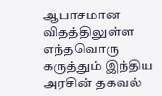ஆபாசமான விதத்திலுள்ள எந்தவொரு கருத்தும் இந்திய அரசின் தகவல்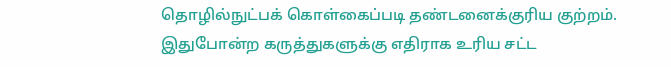தொழில்நுட்பக் கொள்கைப்படி தண்டனைக்குரிய குற்றம். இதுபோன்ற கருத்துகளுக்கு எதிராக உரிய சட்ட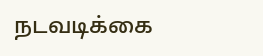நடவடிக்கை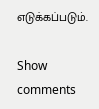எடுக்கப்படும்.

Show comments